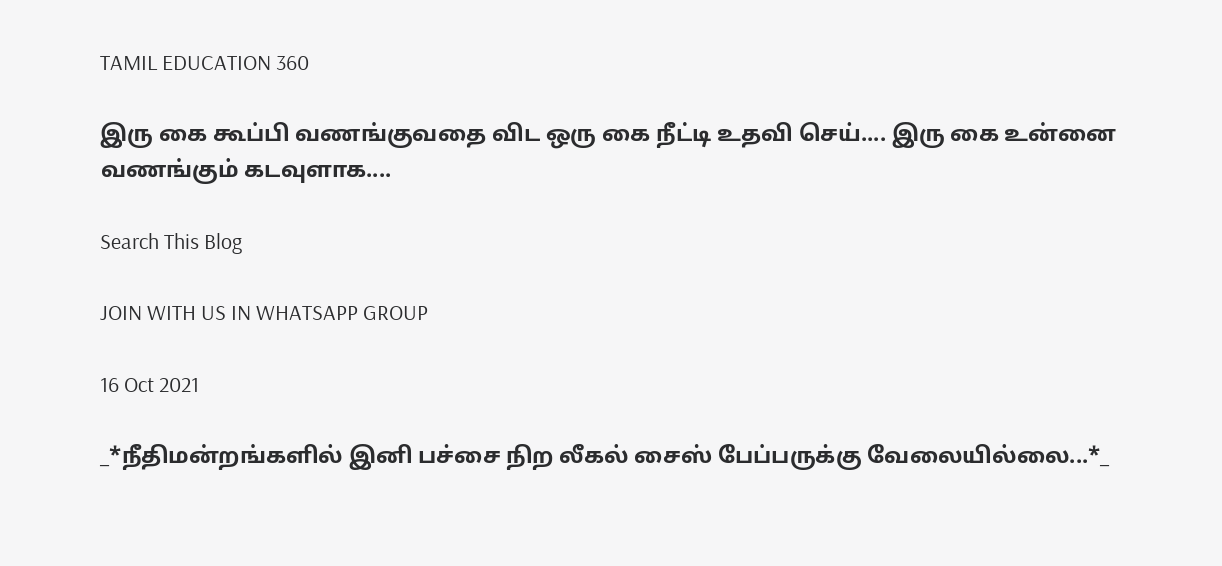TAMIL EDUCATION 360

இரு கை கூப்பி வணங்குவதை விட ஒரு கை நீட்டி உதவி செய்.... இரு கை உன்னை வணங்கும் கடவுளாக....

Search This Blog

JOIN WITH US IN WHATSAPP GROUP

16 Oct 2021

_*நீதிமன்றங்களில் இனி பச்சை நிற லீகல் சைஸ் பேப்பருக்கு வேலையில்லை...*_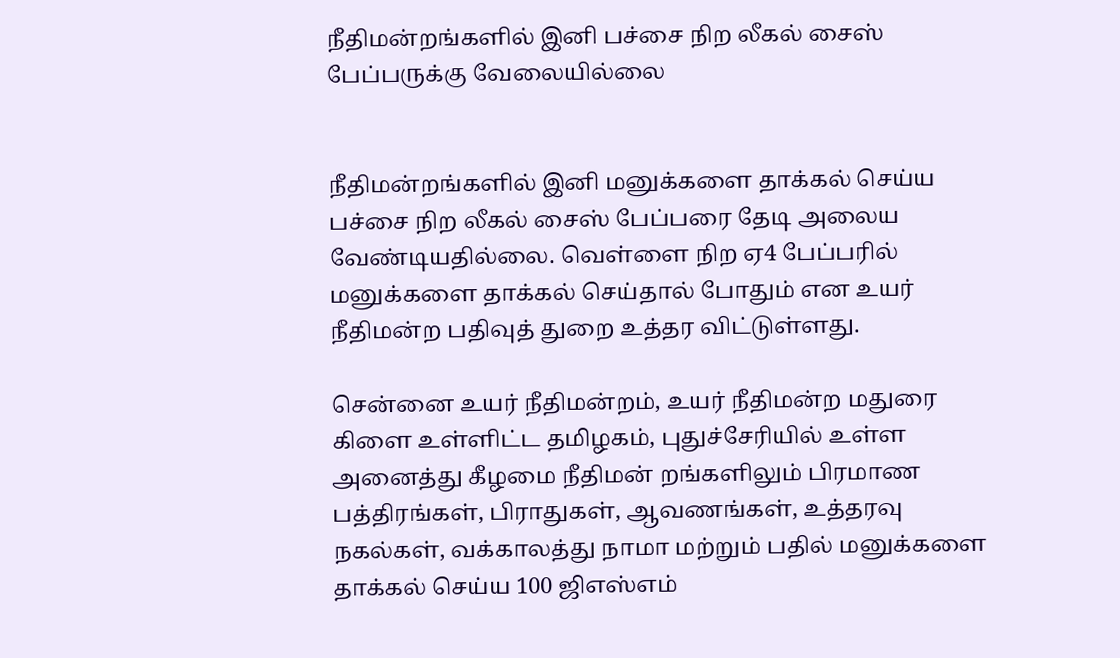நீதிமன்றங்களில் இனி பச்சை நிற லீகல் சைஸ் பேப்பருக்கு வேலையில்லை


நீதிமன்றங்களில் இனி மனுக்களை தாக்கல் செய்ய பச்சை நிற லீகல் சைஸ் பேப்பரை தேடி அலைய வேண்டியதில்லை. வெள்ளை நிற ஏ4 பேப்பரில் மனுக்களை தாக்கல் செய்தால் போதும் என உயர் நீதிமன்ற பதிவுத் துறை உத்தர விட்டுள்ளது.

சென்னை உயர் நீதிமன்றம், உயர் நீதிமன்ற மதுரை கிளை உள்ளிட்ட தமிழகம், புதுச்சேரியில் உள்ள அனைத்து கீழமை நீதிமன் றங்களிலும் பிரமாண பத்திரங்கள், பிராதுகள், ஆவணங்கள், உத்தரவு நகல்கள், வக்காலத்து நாமா மற்றும் பதில் மனுக்களை தாக்கல் செய்ய 100 ஜிஎஸ்எம்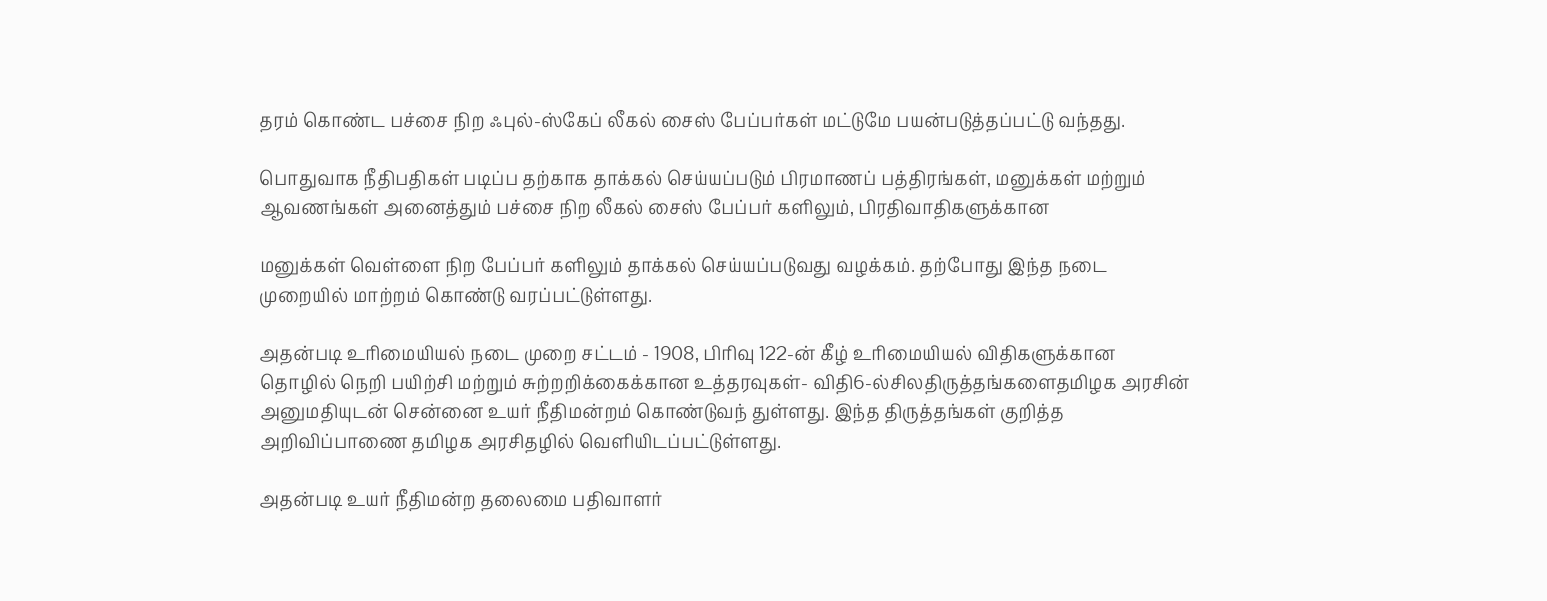தரம் கொண்ட பச்சை நிற ஃபுல்-ஸ்கேப் லீகல் சைஸ் பேப்பர்கள் மட்டுமே பயன்படுத்தப்பட்டு வந்தது.

பொதுவாக நீதிபதிகள் படிப்ப தற்காக தாக்கல் செய்யப்படும் பிரமாணப் பத்திரங்கள், மனுக்கள் மற்றும் ஆவணங்கள் அனைத்தும் பச்சை நிற லீகல் சைஸ் பேப்பர் களிலும், பிரதிவாதிகளுக்கான

மனுக்கள் வெள்ளை நிற பேப்பர் களிலும் தாக்கல் செய்யப்படுவது வழக்கம். தற்போது இந்த நடை முறையில் மாற்றம் கொண்டு வரப்பட்டுள்ளது.

அதன்படி உரிமையியல் நடை முறை சட்டம் - 1908, பிரிவு 122-ன் கீழ் உரிமையியல் விதிகளுக்கான தொழில் நெறி பயிற்சி மற்றும் சுற்றறிக்கைக்கான உத்தரவுகள்- விதி6-ல்சிலதிருத்தங்களைதமிழக அரசின் அனுமதியுடன் சென்னை உயர் நீதிமன்றம் கொண்டுவந் துள்ளது. இந்த திருத்தங்கள் குறித்த அறிவிப்பாணை தமிழக அரசிதழில் வெளியிடப்பட்டுள்ளது.

அதன்படி உயர் நீதிமன்ற தலைமை பதிவாளர்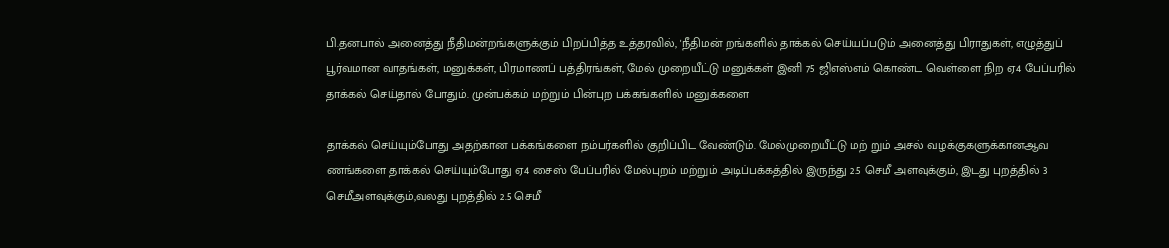பி.தனபால் அனைத்து நீதிமன்றங்களுக்கும் பிறப்பித்த உத்தரவில், 'நீதிமன் றங்களில் தாக்கல் செய்யப்படும் அனைத்து பிராதுகள், எழுத்துப் பூர்வமான வாதங்கள், மனுக்கள், பிரமாணப் பத்திரங்கள், மேல் முறையீட்டு மனுக்கள் இனி 75 ஜிஎஸ்எம் கொண்ட வெள்ளை நிற ஏ4 பேப்பரில் தாக்கல் செய்தால் போதும். முன்பக்கம் மற்றும் பின்புற பக்கங்களில் மனுக்களை

தாக்கல் செய்யும்போது அதற்கான பக்கங்களை நம்பர்களில் குறிப்பிட வேண்டும். மேல்முறையீட்டு மற் றும் அசல் வழக்குகளுக்கானஆவ ணங்களை தாக்கல் செய்யும்போது ஏ4 சைஸ் பேப்பரில் மேல்புறம் மற்றும் அடிப்பக்கத்தில் இருந்து 2.5 செமீ அளவுக்கும், இடது புறத்தில் 3 செமீஅளவுக்கும்,வலது புறத்தில் 2.5 செமீ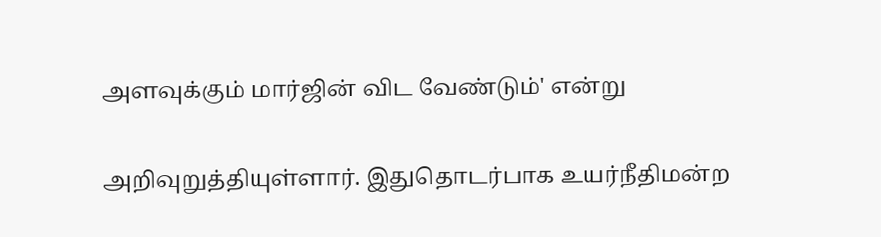அளவுக்கும் மார்ஜின் விட வேண்டும்' என்று

அறிவுறுத்தியுள்ளார். இதுதொடர்பாக உயர்நீதிமன்ற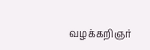வழக்கறிஞர்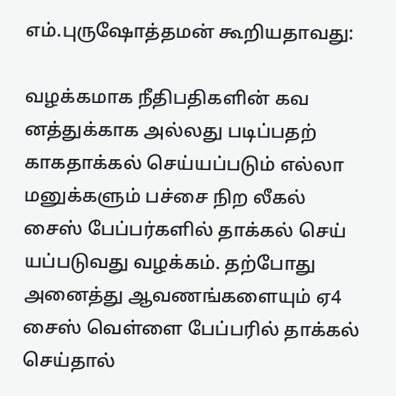எம்.புருஷோத்தமன் கூறியதாவது:

வழக்கமாக நீதிபதிகளின் கவ னத்துக்காக அல்லது படிப்பதற் காகதாக்கல் செய்யப்படும் எல்லா மனுக்களும் பச்சை நிற லீகல் சைஸ் பேப்பர்களில் தாக்கல் செய் யப்படுவது வழக்கம். தற்போது அனைத்து ஆவணங்களையும் ஏ4 சைஸ் வெள்ளை பேப்பரில் தாக்கல் செய்தால்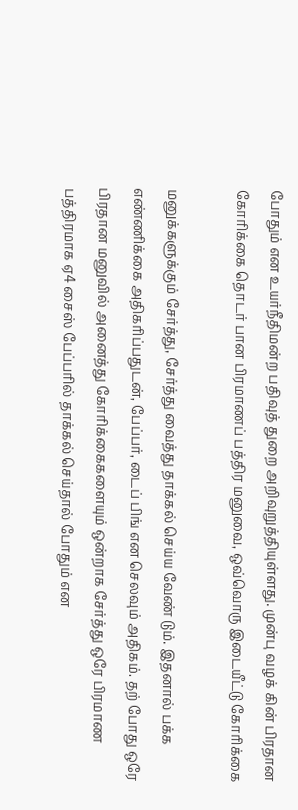போதும் என உயர்நீதிமன்ற பதிவுத் துறை அறிவுறுத்தியுள்ளது. முன்பு வழக் கின் பிரதான கோரிக்கை தொடர் பான பிரமாணப் பத்திர மனுவை, ஒவ்வொரு இடையீட்டு கோரிக்கை

மனுக்களுக்கும் சேர்த்து, சேர்த்து வைத்து தாக்கல் செய்ய வேண் டும். இதனால் பக்க எண்ணிக்கை அதிகரிப்பதுடன், பேப்பர், டைப் பிங் என செலவும் அதிகம். தற் போது ஒரே பிரதான மனுவில் அனைத்து கோரிக்கைகளையும் ஒன்றாக சேர்த்து ஒரே பிரமாண பத்திரமாக ஏ4 சைஸ் பேப்பரில் தாக்கல் செய்தால் போதும் என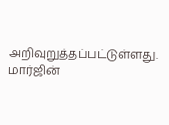அறிவுறுத்தப்பட்டுள்ளது. மார்ஜின்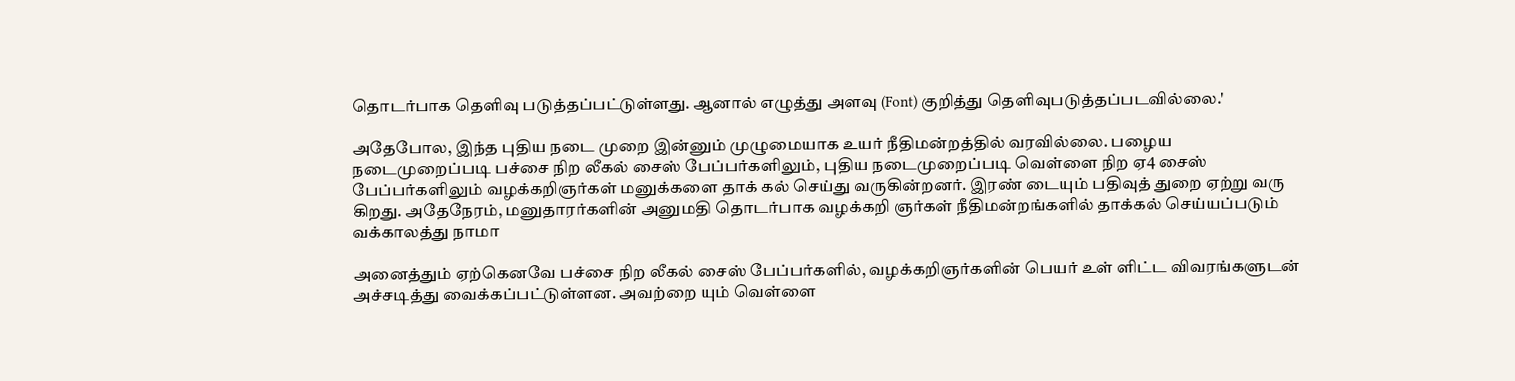தொடர்பாக தெளிவு படுத்தப்பட்டுள்ளது. ஆனால் எழுத்து அளவு (Font) குறித்து தெளிவுபடுத்தப்படவில்லை.'

அதேபோல, இந்த புதிய நடை முறை இன்னும் முழுமையாக உயர் நீதிமன்றத்தில் வரவில்லை. பழைய நடைமுறைப்படி பச்சை நிற லீகல் சைஸ் பேப்பர்களிலும், புதிய நடைமுறைப்படி வெள்ளை நிற ஏ4 சைஸ் பேப்பர்களிலும் வழக்கறிஞர்கள் மனுக்களை தாக் கல் செய்து வருகின்றனர். இரண் டையும் பதிவுத் துறை ஏற்று வரு கிறது. அதேநேரம், மனுதாரர்களின் அனுமதி தொடர்பாக வழக்கறி ஞர்கள் நீதிமன்றங்களில் தாக்கல் செய்யப்படும் வக்காலத்து நாமா

அனைத்தும் ஏற்கெனவே பச்சை நிற லீகல் சைஸ் பேப்பர்களில், வழக்கறிஞர்களின் பெயர் உள் ளிட்ட விவரங்களுடன் அச்சடித்து வைக்கப்பட்டுள்ளன. அவற்றை யும் வெள்ளை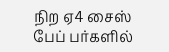நிற ஏ4 சைஸ் பேப் பர்களில்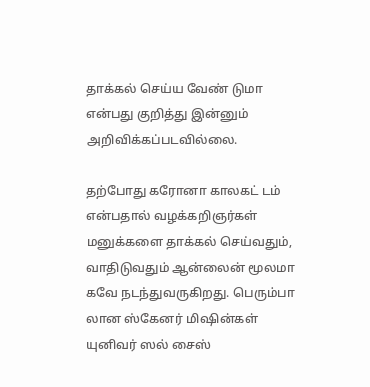தாக்கல் செய்ய வேண் டுமா என்பது குறித்து இன்னும் அறிவிக்கப்படவில்லை.

தற்போது கரோனா காலகட் டம் என்பதால் வழக்கறிஞர்கள் மனுக்களை தாக்கல் செய்வதும், வாதிடுவதும் ஆன்லைன் மூலமா கவே நடந்துவருகிறது. பெரும்பா லான ஸ்கேனர் மிஷின்கள் யுனிவர் ஸல் சைஸ்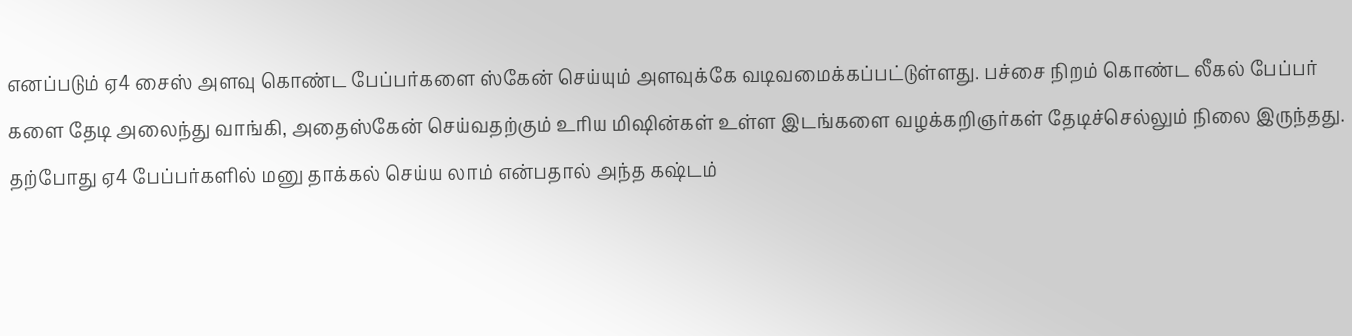எனப்படும் ஏ4 சைஸ் அளவு கொண்ட பேப்பர்களை ஸ்கேன் செய்யும் அளவுக்கே வடிவமைக்கப்பட்டுள்ளது. பச்சை நிறம் கொண்ட லீகல் பேப்பர் களை தேடி அலைந்து வாங்கி, அதைஸ்கேன் செய்வதற்கும் உரிய மிஷின்கள் உள்ள இடங்களை வழக்கறிஞர்கள் தேடிச்செல்லும் நிலை இருந்தது. தற்போது ஏ4 பேப்பர்களில் மனு தாக்கல் செய்ய லாம் என்பதால் அந்த கஷ்டம்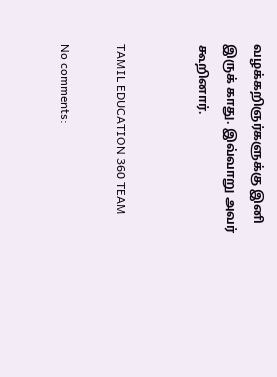வழக்கறிஞர்களுக்கு இனி இருக் காது. இவ்வாறு அவர் கூறினார்.


TAMIL EDUCATION 360 TEAM

No comments: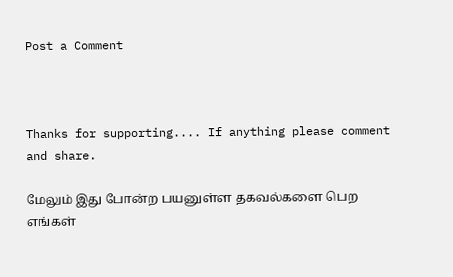Post a Comment



Thanks for supporting.... If anything please comment and share.

மேலும் இது போன்ற பயனுள்ள தகவல்களை பெற எங்கள்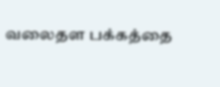வலைதள பக்கத்தை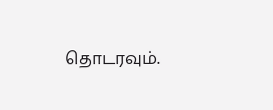தொடரவும்.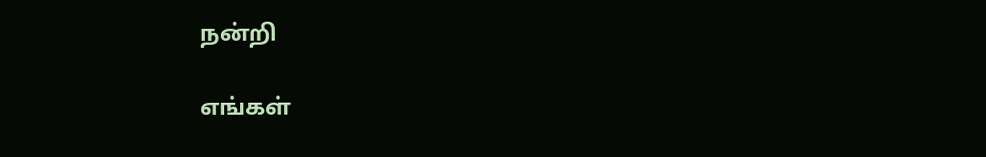நன்றி

எங்கள்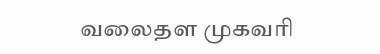வலைதள முகவரி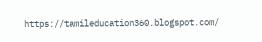https://tamileducation360.blogspot.com/